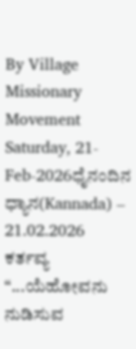By Village Missionary Movement
Saturday, 21-Feb-2026ಧೈನಂದಿನ ಧ್ಯಾನ(Kannada) – 21.02.2026
ಕರ್ತವ್ಯ
“...ಯೆಹೋವನು ನುಡಿಸುವ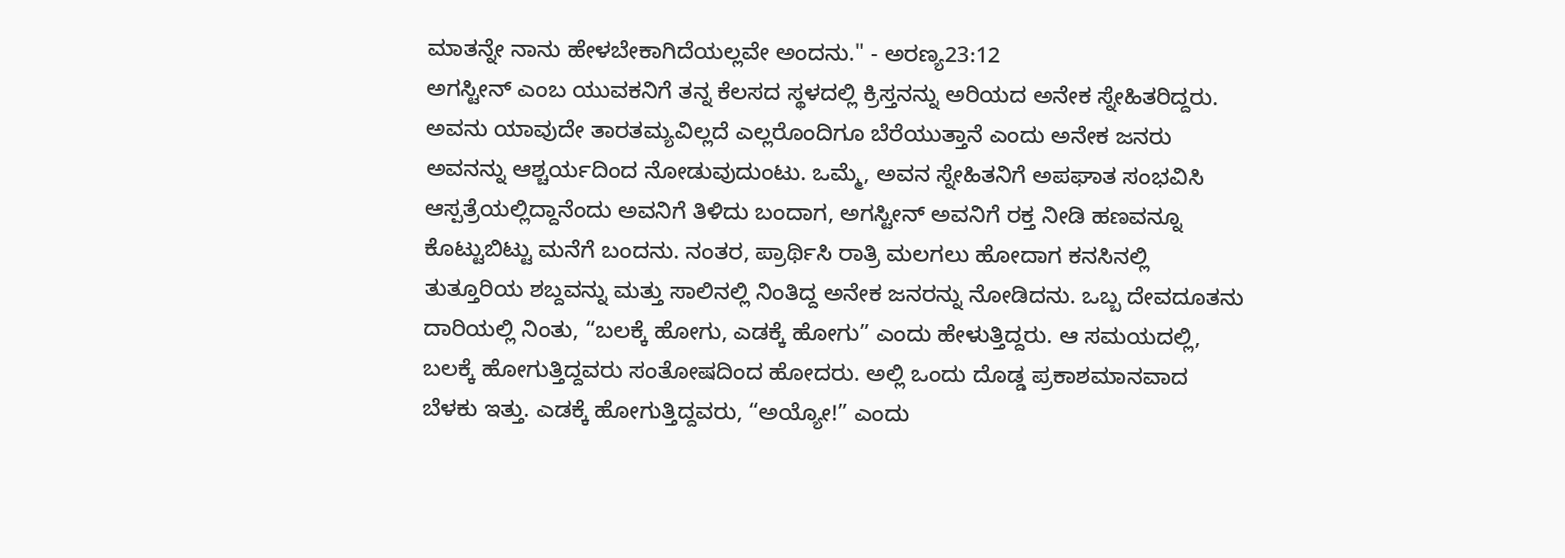ಮಾತನ್ನೇ ನಾನು ಹೇಳಬೇಕಾಗಿದೆಯಲ್ಲವೇ ಅಂದನು." - ಅರಣ್ಯ23:12
ಅಗಸ್ಟೀನ್ ಎಂಬ ಯುವಕನಿಗೆ ತನ್ನ ಕೆಲಸದ ಸ್ಥಳದಲ್ಲಿ ಕ್ರಿಸ್ತನನ್ನು ಅರಿಯದ ಅನೇಕ ಸ್ನೇಹಿತರಿದ್ದರು. ಅವನು ಯಾವುದೇ ತಾರತಮ್ಯವಿಲ್ಲದೆ ಎಲ್ಲರೊಂದಿಗೂ ಬೆರೆಯುತ್ತಾನೆ ಎಂದು ಅನೇಕ ಜನರು ಅವನನ್ನು ಆಶ್ಚರ್ಯದಿಂದ ನೋಡುವುದುಂಟು. ಒಮ್ಮೆ, ಅವನ ಸ್ನೇಹಿತನಿಗೆ ಅಪಘಾತ ಸಂಭವಿಸಿ ಆಸ್ಪತ್ರೆಯಲ್ಲಿದ್ದಾನೆಂದು ಅವನಿಗೆ ತಿಳಿದು ಬಂದಾಗ, ಅಗಸ್ಟೀನ್ ಅವನಿಗೆ ರಕ್ತ ನೀಡಿ ಹಣವನ್ನೂ ಕೊಟ್ಟುಬಿಟ್ಟು ಮನೆಗೆ ಬಂದನು. ನಂತರ, ಪ್ರಾರ್ಥಿಸಿ ರಾತ್ರಿ ಮಲಗಲು ಹೋದಾಗ ಕನಸಿನಲ್ಲಿ ತುತ್ತೂರಿಯ ಶಬ್ದವನ್ನು ಮತ್ತು ಸಾಲಿನಲ್ಲಿ ನಿಂತಿದ್ದ ಅನೇಕ ಜನರನ್ನು ನೋಡಿದನು. ಒಬ್ಬ ದೇವದೂತನು ದಾರಿಯಲ್ಲಿ ನಿಂತು, “ಬಲಕ್ಕೆ ಹೋಗು, ಎಡಕ್ಕೆ ಹೋಗು” ಎಂದು ಹೇಳುತ್ತಿದ್ದರು. ಆ ಸಮಯದಲ್ಲಿ, ಬಲಕ್ಕೆ ಹೋಗುತ್ತಿದ್ದವರು ಸಂತೋಷದಿಂದ ಹೋದರು. ಅಲ್ಲಿ ಒಂದು ದೊಡ್ಡ ಪ್ರಕಾಶಮಾನವಾದ ಬೆಳಕು ಇತ್ತು. ಎಡಕ್ಕೆ ಹೋಗುತ್ತಿದ್ದವರು, “ಅಯ್ಯೋ!” ಎಂದು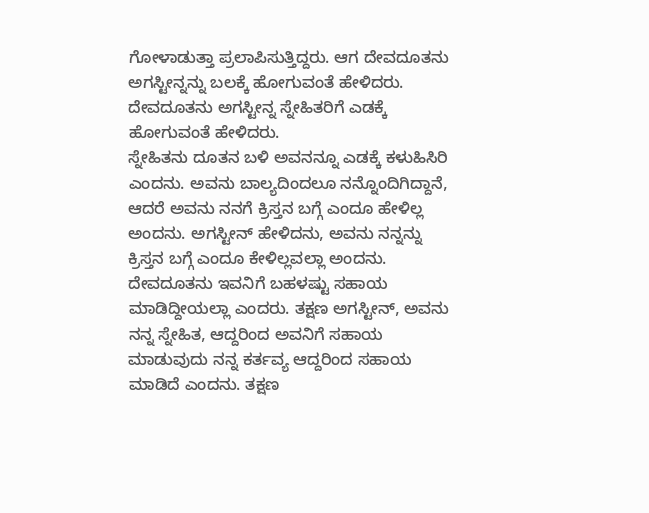ಗೋಳಾಡುತ್ತಾ ಪ್ರಲಾಪಿಸುತ್ತಿದ್ದರು. ಆಗ ದೇವದೂತನು ಅಗಸ್ಟೀನ್ನನ್ನು ಬಲಕ್ಕೆ ಹೋಗುವಂತೆ ಹೇಳಿದರು. ದೇವದೂತನು ಅಗಸ್ಟೀನ್ನ ಸ್ನೇಹಿತರಿಗೆ ಎಡಕ್ಕೆ ಹೋಗುವಂತೆ ಹೇಳಿದರು.
ಸ್ನೇಹಿತನು ದೂತನ ಬಳಿ ಅವನನ್ನೂ ಎಡಕ್ಕೆ ಕಳುಹಿಸಿರಿ ಎಂದನು. ಅವನು ಬಾಲ್ಯದಿಂದಲೂ ನನ್ನೊಂದಿಗಿದ್ದಾನೆ, ಆದರೆ ಅವನು ನನಗೆ ಕ್ರಿಸ್ತನ ಬಗ್ಗೆ ಎಂದೂ ಹೇಳಿಲ್ಲ ಅಂದನು. ಅಗಸ್ಟೀನ್ ಹೇಳಿದನು, ಅವನು ನನ್ನನ್ನು ಕ್ರಿಸ್ತನ ಬಗ್ಗೆ ಎಂದೂ ಕೇಳಿಲ್ಲವಲ್ಲಾ ಅಂದನು. ದೇವದೂತನು ಇವನಿಗೆ ಬಹಳಷ್ಟು ಸಹಾಯ ಮಾಡಿದ್ದೀಯಲ್ಲಾ ಎಂದರು. ತಕ್ಷಣ ಅಗಸ್ಟೀನ್, ಅವನು ನನ್ನ ಸ್ನೇಹಿತ, ಆದ್ದರಿಂದ ಅವನಿಗೆ ಸಹಾಯ ಮಾಡುವುದು ನನ್ನ ಕರ್ತವ್ಯ ಆದ್ದರಿಂದ ಸಹಾಯ ಮಾಡಿದೆ ಎಂದನು. ತಕ್ಷಣ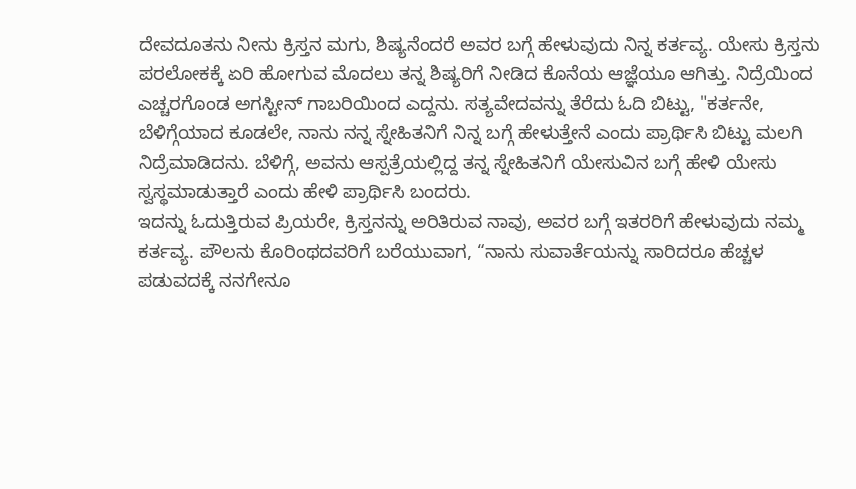ದೇವದೂತನು ನೀನು ಕ್ರಿಸ್ತನ ಮಗು, ಶಿಷ್ಯನೆಂದರೆ ಅವರ ಬಗ್ಗೆ ಹೇಳುವುದು ನಿನ್ನ ಕರ್ತವ್ಯ. ಯೇಸು ಕ್ರಿಸ್ತನು ಪರಲೋಕಕ್ಕೆ ಏರಿ ಹೋಗುವ ಮೊದಲು ತನ್ನ ಶಿಷ್ಯರಿಗೆ ನೀಡಿದ ಕೊನೆಯ ಆಜ್ಞೆಯೂ ಆಗಿತ್ತು. ನಿದ್ರೆಯಿಂದ ಎಚ್ಚರಗೊಂಡ ಅಗಸ್ಟೀನ್ ಗಾಬರಿಯಿಂದ ಎದ್ದನು. ಸತ್ಯವೇದವನ್ನು ತೆರೆದು ಓದಿ ಬಿಟ್ಟು, "ಕರ್ತನೇ, ಬೆಳಿಗ್ಗೆಯಾದ ಕೂಡಲೇ, ನಾನು ನನ್ನ ಸ್ನೇಹಿತನಿಗೆ ನಿನ್ನ ಬಗ್ಗೆ ಹೇಳುತ್ತೇನೆ ಎಂದು ಪ್ರಾರ್ಥಿಸಿ ಬಿಟ್ಟು ಮಲಗಿ ನಿದ್ರೆಮಾಡಿದನು. ಬೆಳಿಗ್ಗೆ, ಅವನು ಆಸ್ಪತ್ರೆಯಲ್ಲಿದ್ದ ತನ್ನ ಸ್ನೇಹಿತನಿಗೆ ಯೇಸುವಿನ ಬಗ್ಗೆ ಹೇಳಿ ಯೇಸು ಸ್ವಸ್ಥಮಾಡುತ್ತಾರೆ ಎಂದು ಹೇಳಿ ಪ್ರಾರ್ಥಿಸಿ ಬಂದರು.
ಇದನ್ನು ಓದುತ್ತಿರುವ ಪ್ರಿಯರೇ, ಕ್ರಿಸ್ತನನ್ನು ಅರಿತಿರುವ ನಾವು, ಅವರ ಬಗ್ಗೆ ಇತರರಿಗೆ ಹೇಳುವುದು ನಮ್ಮ ಕರ್ತವ್ಯ. ಪೌಲನು ಕೊರಿಂಥದವರಿಗೆ ಬರೆಯುವಾಗ, “ನಾನು ಸುವಾರ್ತೆಯನ್ನು ಸಾರಿದರೂ ಹೆಚ್ಚಳ ಪಡುವದಕ್ಕೆ ನನಗೇನೂ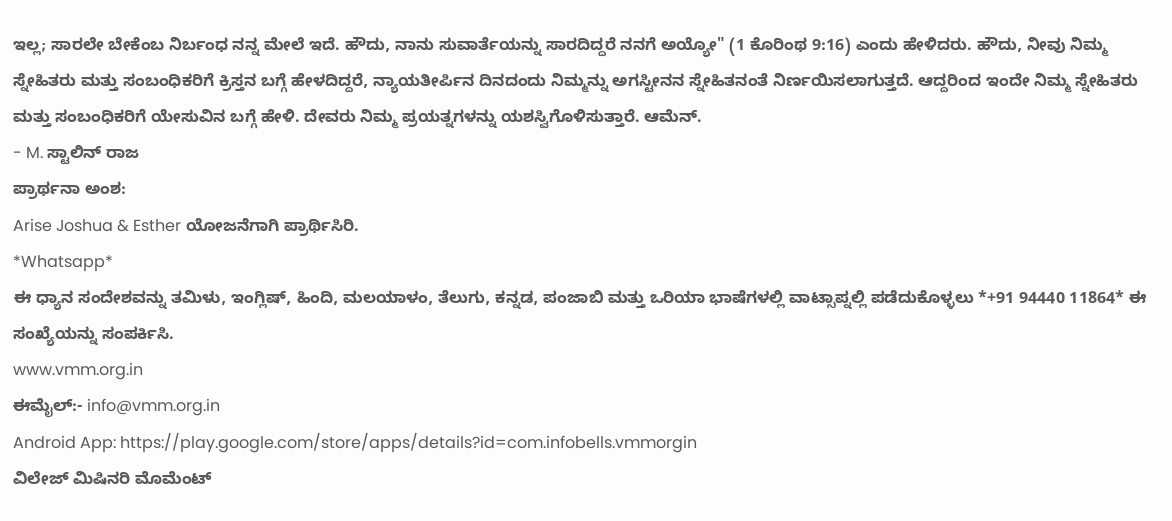ಇಲ್ಲ; ಸಾರಲೇ ಬೇಕೆಂಬ ನಿರ್ಬಂಧ ನನ್ನ ಮೇಲೆ ಇದೆ. ಹೌದು, ನಾನು ಸುವಾರ್ತೆಯನ್ನು ಸಾರದಿದ್ದರೆ ನನಗೆ ಅಯ್ಯೋ" (1 ಕೊರಿಂಥ 9:16) ಎಂದು ಹೇಳಿದರು. ಹೌದು, ನೀವು ನಿಮ್ಮ ಸ್ನೇಹಿತರು ಮತ್ತು ಸಂಬಂಧಿಕರಿಗೆ ಕ್ರಿಸ್ತನ ಬಗ್ಗೆ ಹೇಳದಿದ್ದರೆ, ನ್ಯಾಯತೀರ್ಪಿನ ದಿನದಂದು ನಿಮ್ಮನ್ನು ಅಗಸ್ಟೀನನ ಸ್ನೇಹಿತನಂತೆ ನಿರ್ಣಯಿಸಲಾಗುತ್ತದೆ. ಆದ್ದರಿಂದ ಇಂದೇ ನಿಮ್ಮ ಸ್ನೇಹಿತರು ಮತ್ತು ಸಂಬಂಧಿಕರಿಗೆ ಯೇಸುವಿನ ಬಗ್ಗೆ ಹೇಳಿ. ದೇವರು ನಿಮ್ಮ ಪ್ರಯತ್ನಗಳನ್ನು ಯಶಸ್ವಿಗೊಳಿಸುತ್ತಾರೆ. ಆಮೆನ್.
- M. ಸ್ಟಾಲಿನ್ ರಾಜ
ಪ್ರಾರ್ಥನಾ ಅಂಶ:
Arise Joshua & Esther ಯೋಜನೆಗಾಗಿ ಪ್ರಾರ್ಥಿಸಿರಿ.
*Whatsapp*
ಈ ಧ್ಯಾನ ಸಂದೇಶವನ್ನು ತಮಿಳು, ಇಂಗ್ಲಿಷ್, ಹಿಂದಿ, ಮಲಯಾಳಂ, ತೆಲುಗು, ಕನ್ನಡ, ಪಂಜಾಬಿ ಮತ್ತು ಒರಿಯಾ ಭಾಷೆಗಳಲ್ಲಿ ವಾಟ್ಸಾಪ್ನಲ್ಲಿ ಪಡೆದುಕೊಳ್ಳಲು *+91 94440 11864* ಈ ಸಂಖ್ಯೆಯನ್ನು ಸಂಪರ್ಕಿಸಿ.
www.vmm.org.in
ಈಮೈಲ್:- info@vmm.org.in
Android App: https://play.google.com/store/apps/details?id=com.infobells.vmmorgin
ವಿಲೇಜ್ ಮಿಷಿನರಿ ಮೊಮೆಂಟ್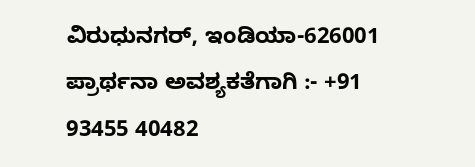ವಿರುಧುನಗರ್, ಇಂಡಿಯಾ-626001
ಪ್ರಾರ್ಥನಾ ಅವಶ್ಯಕತೆಗಾಗಿ :- +91 93455 40482